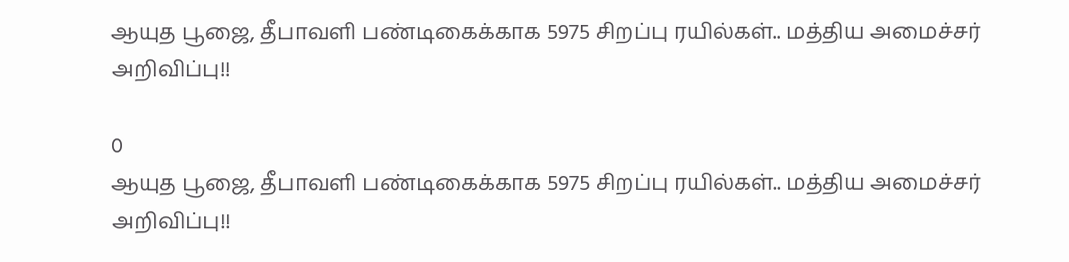ஆயுத பூஜை, தீபாவளி பண்டிகைக்காக 5975 சிறப்பு ரயில்கள்.. மத்திய அமைச்சர் அறிவிப்பு!!

0
ஆயுத பூஜை, தீபாவளி பண்டிகைக்காக 5975 சிறப்பு ரயில்கள்.. மத்திய அமைச்சர் அறிவிப்பு!!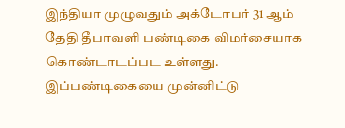இந்தியா முழுவதும் அக்டோபர் 31 ஆம் தேதி தீபாவளி பண்டிகை விமர்சையாக கொண்டாடப்பட உள்ளது. இப்பண்டிகையை முன்னிட்டு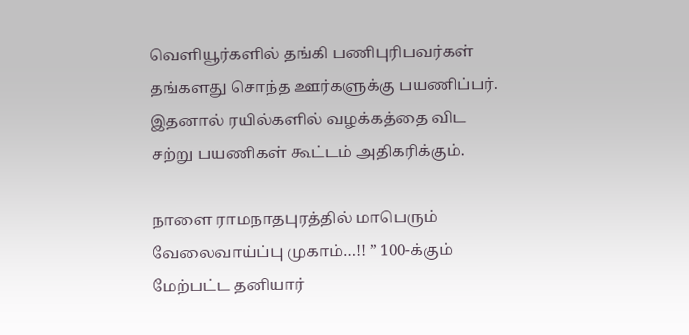வெளியூர்களில் தங்கி பணிபுரிபவர்கள் தங்களது சொந்த ஊர்களுக்கு பயணிப்பர். இதனால் ரயில்களில் வழக்கத்தை விட சற்று பயணிகள் கூட்டம் அதிகரிக்கும்.

நாளை ராமநாதபுரத்தில் மாபெரும் வேலைவாய்ப்பு முகாம்…!! ” 100-க்கும் மேற்பட்ட தனியார்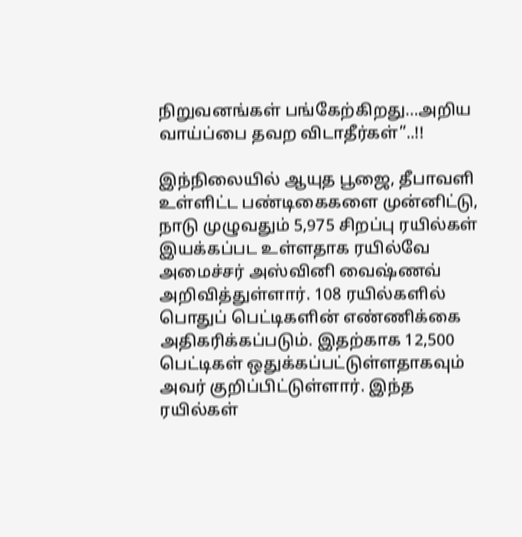நிறுவனங்கள் பங்கேற்கிறது…அறிய வாய்ப்பை தவற விடாதீர்கள்”..!!

இந்நிலையில் ஆயுத பூஜை, தீபாவளி உள்ளிட்ட பண்டிகைகளை முன்னிட்டு, நாடு முழுவதும் 5,975 சிறப்பு ரயில்கள் இயக்கப்பட உள்ளதாக ரயில்வே அமைச்சர் அஸ்வினி வைஷ்ணவ் அறிவித்துள்ளார். 108 ரயில்களில் பொதுப் பெட்டிகளின் எண்ணிக்கை அதிகரிக்கப்படும். இதற்காக 12,500 பெட்டிகள் ஒதுக்கப்பட்டுள்ளதாகவும் அவர் குறிப்பிட்டுள்ளார். இந்த ரயில்கள்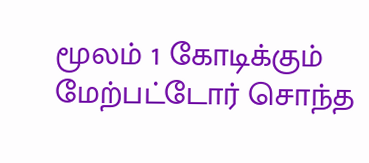மூலம் 1 கோடிக்கும் மேற்பட்டோர் சொந்த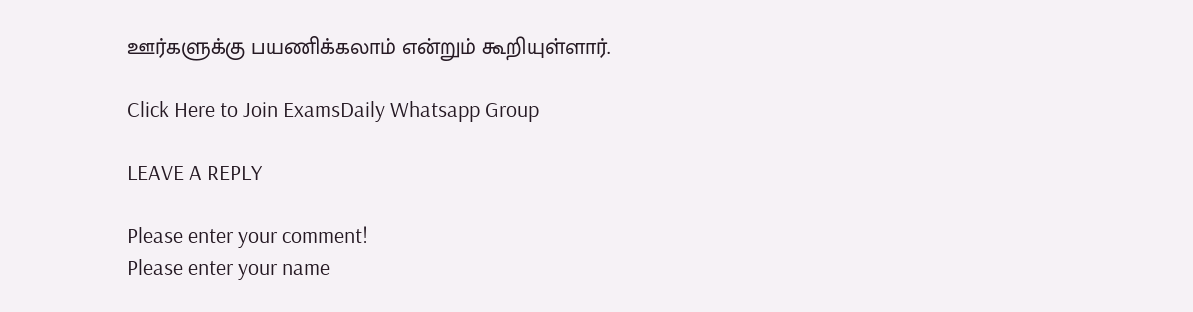ஊர்களுக்கு பயணிக்கலாம் என்றும் கூறியுள்ளார்.

Click Here to Join ExamsDaily Whatsapp Group

LEAVE A REPLY

Please enter your comment!
Please enter your name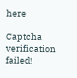here

Captcha verification failed!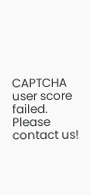CAPTCHA user score failed. Please contact us!